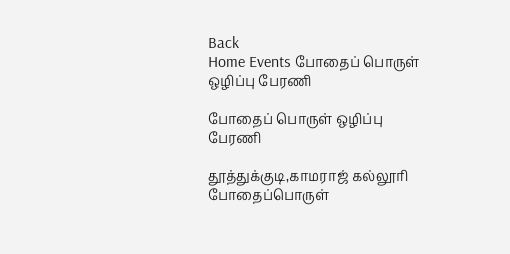Back
Home Events போதைப் பொருள் ஒழிப்பு பேரணி

போதைப் பொருள் ஒழிப்பு பேரணி

தூத்துக்குடி,காமராஜ் கல்லூரி போதைப்பொருள்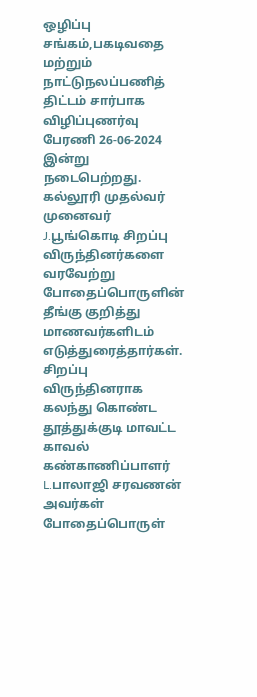ஒழிப்பு சங்கம்,பகடிவதை மற்றும் நாட்டுநலப்பணித் திட்டம் சார்பாக விழிப்புணர்வு பேரணி 26-06-2024 இன்று நடைபெற்றது. கல்லூரி முதல்வர் முனைவர் J.பூங்கொடி சிறப்பு விருந்தினர்களை வரவேற்று போதைப்பொருளின் தீங்கு குறித்து மாணவர்களிடம் எடுத்துரைத்தார்கள். சிறப்பு விருந்தினராக கலந்து கொண்ட தூத்துக்குடி மாவட்ட காவல் கண்காணிப்பாளர் L.பாலாஜி சரவணன் அவர்கள் போதைப்பொருள்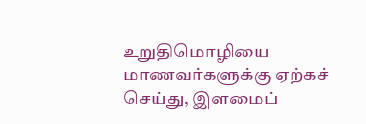உறுதிமொழியை மாணவர்களுக்கு ஏற்கச் செய்து, இளமைப்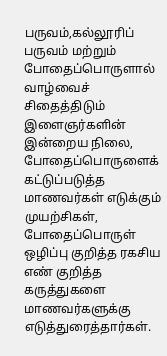பருவம்,கல்லூரிப் பருவம் மற்றும் போதைப்பொருளால் வாழ்வைச் சிதைத்திடும் இளைஞர்களின் இன்றைய நிலை, போதைப்பொருளைக் கட்டுப்படுத்த மாணவர்கள் எடுக்கும் முயற்சிகள், போதைப்பொருள் ஒழிப்பு குறித்த ரகசிய எண் குறித்த கருத்துகளை மாணவர்களுக்கு எடுத்துரைத்தார்கள்.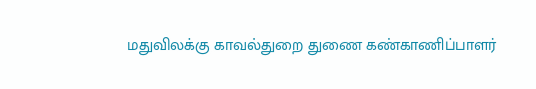மதுவிலக்கு காவல்துறை துணை கண்காணிப்பாளர்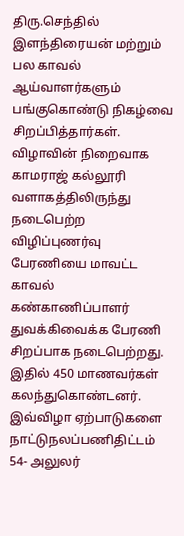திரு.செந்தில் இளந்திரையன் மற்றும் பல காவல் ஆய்வாளர்களும் பங்குகொண்டு நிகழ்வை சிறப்பித்தார்கள். விழாவின் நிறைவாக காமராஜ் கல்லூரி வளாகத்திலிருந்து நடைபெற்ற விழிப்புணர்வு பேரணியை மாவட்ட காவல் கண்காணிப்பாளர் துவக்கிவைக்க பேரணி சிறப்பாக நடைபெற்றது. இதில் 450 மாணவர்கள் கலந்துகொண்டனர். இவ்விழா ஏற்பாடுகளை நாட்டுநலப்பணிதிட்டம் 54- அலுலர்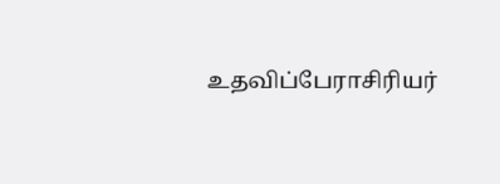உதவிப்பேராசிரியர்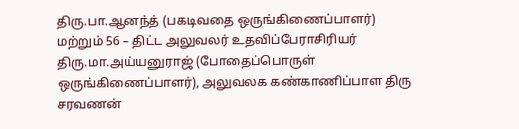திரு.பா.ஆனந்த் (பகடிவதை ஒருங்கிணைப்பாளர்) மற்றும் 56 – திட்ட அலுவலர் உதவிப்பேராசிரியர் திரு.மா.அய்யனுராஜ் (போதைப்பொருள் ஒருங்கிணைப்பாளர்), அலுவலக கண்காணிப்பாள திரு சரவணன்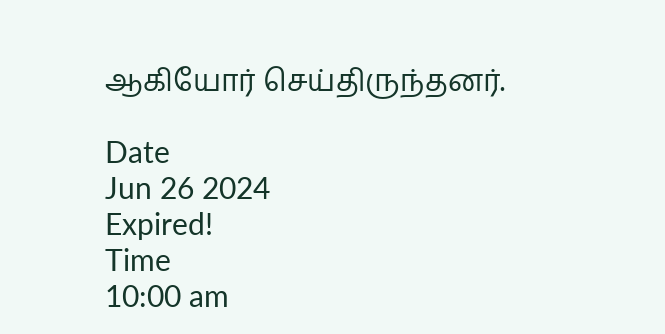ஆகியோர் செய்திருந்தனர்.

Date
Jun 26 2024
Expired!
Time
10:00 am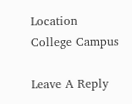Location
College Campus

Leave A Reply